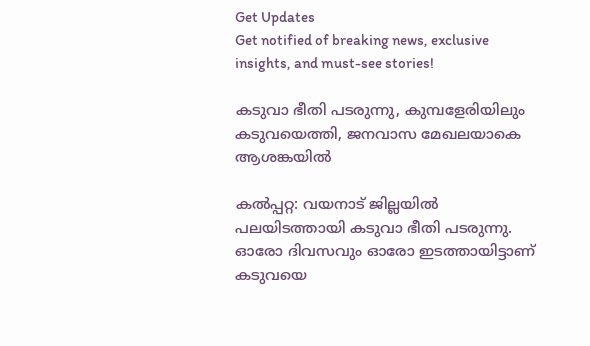Get Updates
Get notified of breaking news, exclusive insights, and must-see stories!

കടുവാ ഭീതി പടരുന്നു, കുമ്പളേരിയിലും കടുവയെത്തി, ജനവാസ മേഖലയാകെ ആശങ്കയില്‍

കല്‍പ്പറ്റ: വയനാട് ജില്ലയില്‍ പലയിടത്തായി കടുവാ ഭീതി പടരുന്നു. ഓരോ ദിവസവും ഓരോ ഇടത്തായിട്ടാണ് കടുവയെ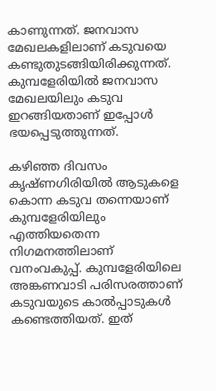കാണുന്നത്. ജനവാസ മേഖലകളിലാണ് കടുവയെ കണ്ടുതുടങ്ങിയിരിക്കുന്നത്. കുമ്പളേരിയില്‍ ജനവാസ മേഖലയിലും കടുവ ഇറങ്ങിയതാണ് ഇപ്പോള്‍ ഭയപ്പെടുത്തുന്നത്.

കഴിഞ്ഞ ദിവസം കൃഷ്ണഗിരിയില്‍ ആടുകളെ കൊന്ന കടുവ തന്നെയാണ് കുമ്പളേരിയിലും എത്തിയതെന്ന നിഗമനത്തിലാണ് വനംവകുപ്പ്. കുമ്പളേരിയിലെ അങ്കണവാടി പരിസരത്താണ് കടുവയുടെ കാല്‍പ്പാടുകള്‍ കണ്ടെത്തിയത്. ഇത്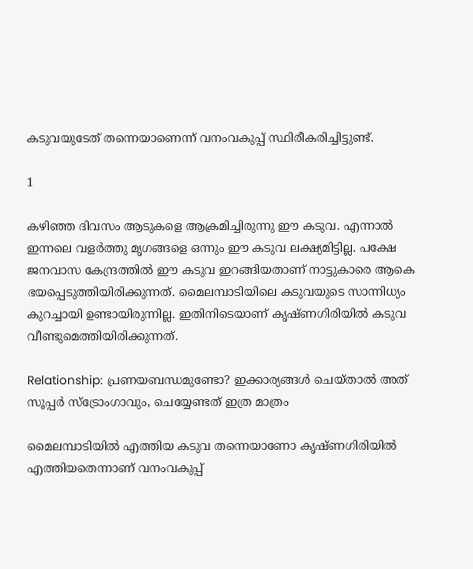കടുവയുടേത് തന്നെയാണെന്ന് വനംവകുപ്പ് സ്ഥിരീകരിച്ചിട്ടുണ്ട്.

1

കഴിഞ്ഞ ദിവസം ആടുകളെ ആക്രമിച്ചിരുന്നു ഈ കടുവ. എന്നാല്‍ ഇന്നലെ വളര്‍ത്തു മൃഗങ്ങളെ ഒന്നും ഈ കടുവ ലക്ഷ്യമിട്ടില്ല. പക്ഷേ ജനവാസ കേന്ദ്രത്തില്‍ ഈ കടുവ ഇറങ്ങിയതാണ് നാട്ടുകാരെ ആകെ ഭയപ്പെടുത്തിയിരിക്കുന്നത്. മൈലമ്പാടിയിലെ കടുവയുടെ സാന്നിധ്യം കുറച്ചായി ഉണ്ടായിരുന്നില്ല. ഇതിനിടെയാണ് കൃഷ്ണഗിരിയില്‍ കടുവ വീണ്ടുമെത്തിയിരിക്കുന്നത്.

Relationship: പ്രണയബന്ധമുണ്ടോ? ഇക്കാര്യങ്ങള്‍ ചെയ്താല്‍ അത് സൂപ്പര്‍ സ്‌ട്രോംഗാവും, ചെയ്യേണ്ടത് ഇത്ര മാത്രം

മൈലമ്പാടിയില്‍ എത്തിയ കടുവ തന്നെയാണോ കൃഷ്ണഗിരിയില്‍ എത്തിയതെന്നാണ് വനംവകുപ്പ്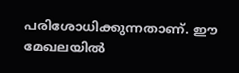പരിശോധിക്കുന്നതാണ്. ഈ മേഖലയില്‍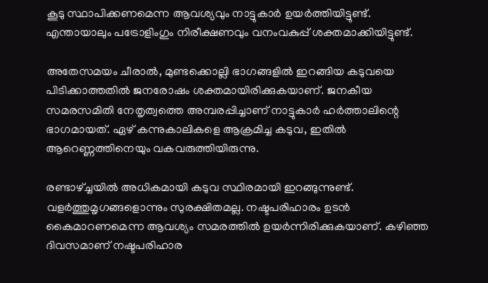കൂടു സ്ഥാപിക്കണമെന്ന ആവശ്യവും നാട്ടുകാര്‍ ഉയര്‍ത്തിയിട്ടുണ്ട്. എന്തായാലും പട്രോളിംഗും നിരീക്ഷണവും വനംവകുപ്പ് ശക്തമാക്കിയിട്ടുണ്ട്.

അതേസമയം ചീരാല്‍, മുണ്ടക്കൊല്ലി ഭാഗങ്ങളില്‍ ഇറങ്ങിയ കടുവയെ പിടിക്കാത്തതില്‍ ജനരോഷം ശക്തമായിരിക്കുകയാണ്. ജനകീയ സമരസമിതി നേതൃത്വത്തെ അമ്പരപ്പിച്ചാണ് നാട്ടുകാര്‍ ഹര്‍ത്താലിന്റെ ഭാഗമായത്. ഏഴ് കന്നുകാലികളെ ആക്രമിച്ച കടുവ, ഇതില്‍ ആറെണ്ണത്തിനെയും വകവരുത്തിയിരുന്നു.

രണ്ടാഴ്ച്ചയില്‍ അധികമായി കടുവ സ്ഥിരമായി ഇറങ്ങുന്നുണ്ട്. വളര്‍ത്തുമൃഗങ്ങളൊന്നും സുരക്ഷിതമല്ല. നഷ്ടപരിഹാരം ഉടന്‍ കൈമാറണമെന്ന ആവശ്യം സമരത്തില്‍ ഉയര്‍ന്നിരിക്കുകയാണ്. കഴിഞ്ഞ ദിവസമാണ് നഷ്ടപരിഹാര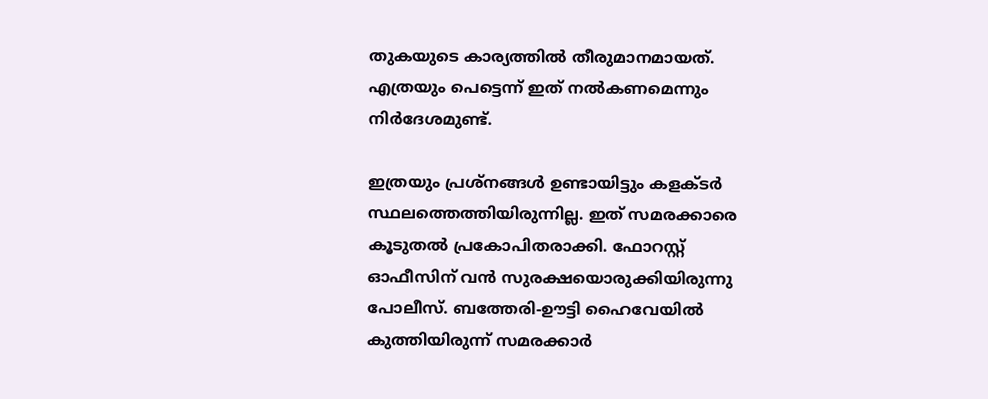തുകയുടെ കാര്യത്തില്‍ തീരുമാനമായത്. എത്രയും പെട്ടെന്ന് ഇത് നല്‍കണമെന്നും നിര്‍ദേശമുണ്ട്.

ഇത്രയും പ്രശ്‌നങ്ങള്‍ ഉണ്ടായിട്ടും കളക്ടര്‍ സ്ഥലത്തെത്തിയിരുന്നില്ല. ഇത് സമരക്കാരെ കൂടുതല്‍ പ്രകോപിതരാക്കി. ഫോറസ്റ്റ് ഓഫീസിന് വന്‍ സുരക്ഷയൊരുക്കിയിരുന്നു പോലീസ്. ബത്തേരി-ഊട്ടി ഹൈവേയില്‍ കുത്തിയിരുന്ന് സമരക്കാര്‍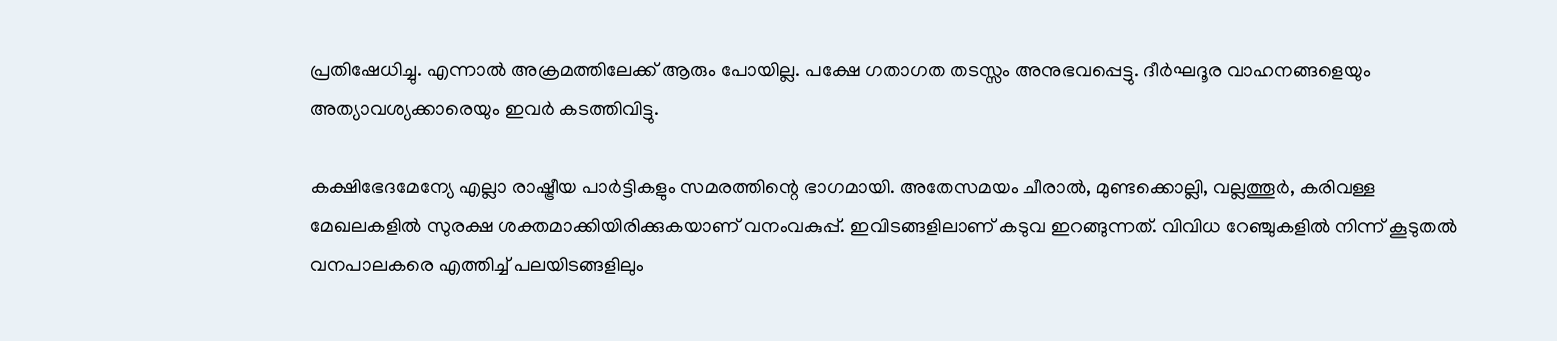പ്രതിഷേധിച്ചു. എന്നാല്‍ അക്രമത്തിലേക്ക് ആരും പോയില്ല. പക്ഷേ ഗതാഗത തടസ്സം അനുഭവപ്പെട്ടു. ദീര്‍ഘദൂര വാഹനങ്ങളെയും അത്യാവശ്യക്കാരെയും ഇവര്‍ കടത്തിവിട്ടു.

കക്ഷിഭേദമേന്യേ എല്ലാ രാഷ്ട്രീയ പാര്‍ട്ടികളും സമരത്തിന്റെ ഭാഗമായി. അതേസമയം ചീരാല്‍, മുണ്ടക്കൊല്ലി, വല്ലത്തൂര്‍, കരിവള്ള മേഖലകളില്‍ സുരക്ഷ ശക്തമാക്കിയിരിക്കുകയാണ് വനംവകുപ്പ്. ഇവിടങ്ങളിലാണ് കടുവ ഇറങ്ങുന്നത്. വിവിധ റേഞ്ചുകളില്‍ നിന്ന് കൂടുതല്‍ വനപാലകരെ എത്തിച്ച് പലയിടങ്ങളിലും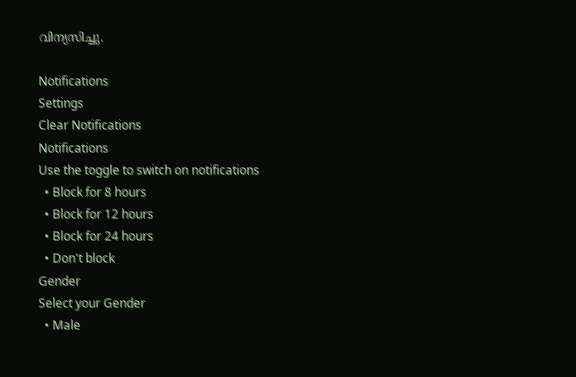വിന്യസിച്ചു.

Notifications
Settings
Clear Notifications
Notifications
Use the toggle to switch on notifications
  • Block for 8 hours
  • Block for 12 hours
  • Block for 24 hours
  • Don't block
Gender
Select your Gender
  • Male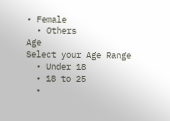• Female
  • Others
Age
Select your Age Range
  • Under 18
  • 18 to 25
  •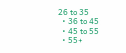26 to 35
  • 36 to 45
  • 45 to 55
  • 55+